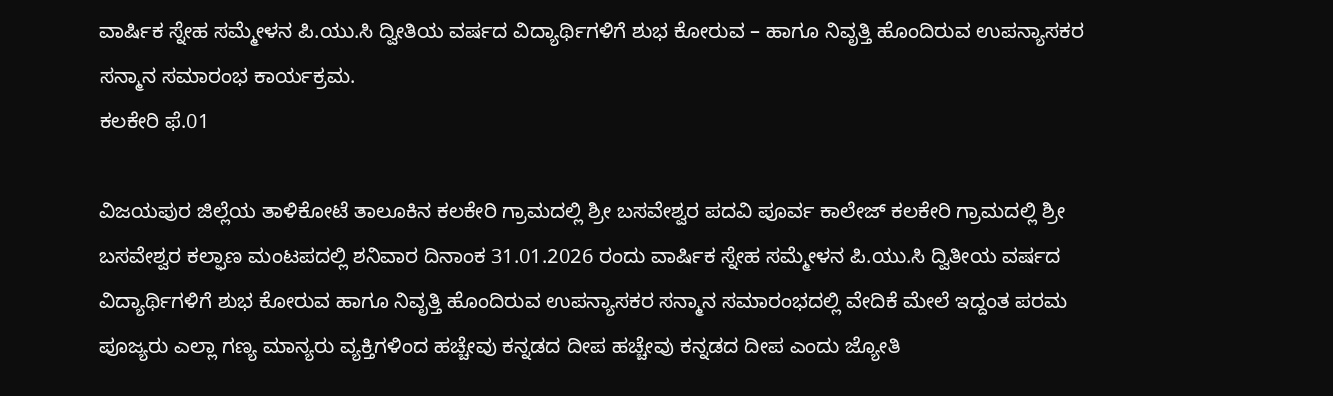ವಾರ್ಷಿಕ ಸ್ನೇಹ ಸಮ್ಮೇಳನ ಪಿ.ಯು.ಸಿ ದ್ವೀತಿಯ ವರ್ಷದ ವಿದ್ಯಾರ್ಥಿಗಳಿಗೆ ಶುಭ ಕೋರುವ – ಹಾಗೂ ನಿವೃತ್ತಿ ಹೊಂದಿರುವ ಉಪನ್ಯಾಸಕರ ಸನ್ಮಾನ ಸಮಾರಂಭ ಕಾರ್ಯಕ್ರಮ.
ಕಲಕೇರಿ ಫೆ.01

ವಿಜಯಪುರ ಜಿಲ್ಲೆಯ ತಾಳಿಕೋಟೆ ತಾಲೂಕಿನ ಕಲಕೇರಿ ಗ್ರಾಮದಲ್ಲಿ ಶ್ರೀ ಬಸವೇಶ್ವರ ಪದವಿ ಪೂರ್ವ ಕಾಲೇಜ್ ಕಲಕೇರಿ ಗ್ರಾಮದಲ್ಲಿ ಶ್ರೀ ಬಸವೇಶ್ವರ ಕಲ್ಫಾಣ ಮಂಟಪದಲ್ಲಿ ಶನಿವಾರ ದಿನಾಂಕ 31.01.2026 ರಂದು ವಾರ್ಷಿಕ ಸ್ನೇಹ ಸಮ್ಮೇಳನ ಪಿ.ಯು.ಸಿ ದ್ವಿತೀಯ ವರ್ಷದ ವಿದ್ಯಾರ್ಥಿಗಳಿಗೆ ಶುಭ ಕೋರುವ ಹಾಗೂ ನಿವೃತ್ತಿ ಹೊಂದಿರುವ ಉಪನ್ಯಾಸಕರ ಸನ್ಮಾನ ಸಮಾರಂಭದಲ್ಲಿ ವೇದಿಕೆ ಮೇಲೆ ಇದ್ದಂತ ಪರಮ ಪೂಜ್ಯರು ಎಲ್ಲಾ ಗಣ್ಯ ಮಾನ್ಯರು ವ್ಯಕ್ತಿಗಳಿಂದ ಹಚ್ಚೇವು ಕನ್ನಡದ ದೀಪ ಹಚ್ಚೇವು ಕನ್ನಡದ ದೀಪ ಎಂದು ಜ್ಯೋತಿ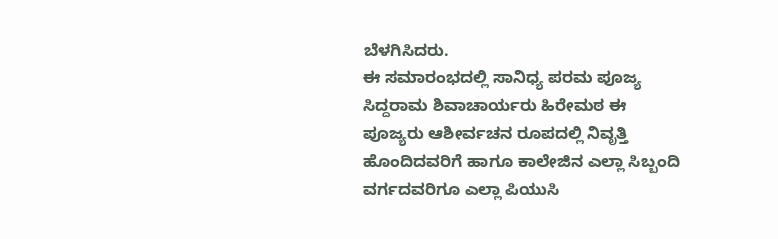ಬೆಳಗಿಸಿದರು.
ಈ ಸಮಾರಂಭದಲ್ಲಿ ಸಾನಿಧ್ಯ ಪರಮ ಪೂಜ್ಯ ಸಿದ್ದರಾಮ ಶಿವಾಚಾರ್ಯರು ಹಿರೇಮಠ ಈ ಪೂಜ್ಯರು ಆಶೀರ್ವಚನ ರೂಪದಲ್ಲಿ ನಿವೃತ್ತಿ ಹೊಂದಿದವರಿಗೆ ಹಾಗೂ ಕಾಲೇಜಿನ ಎಲ್ಲಾ ಸಿಬ್ಬಂದಿ ವರ್ಗದವರಿಗೂ ಎಲ್ಲಾ ಪಿಯುಸಿ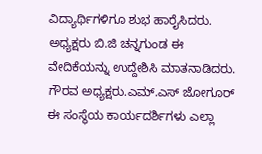ವಿದ್ಯಾರ್ಥಿಗಳಿಗೂ ಶುಭ ಹಾರೈಸಿದರು.
ಅಧ್ಯಕ್ಷರು ಬಿ.ಜಿ ಚನ್ನಗುಂಡ ಈ ವೇದಿಕೆಯನ್ನು ಉದ್ದೇಶಿಸಿ ಮಾತನಾಡಿದರು. ಗೌರವ ಅಧ್ಯಕ್ಷರು.ಎಮ್.ಎಸ್ ಜೋಗೂರ್ ಈ ಸಂಸ್ಥೆಯ ಕಾರ್ಯದರ್ಶಿಗಳು ಎಲ್ಲಾ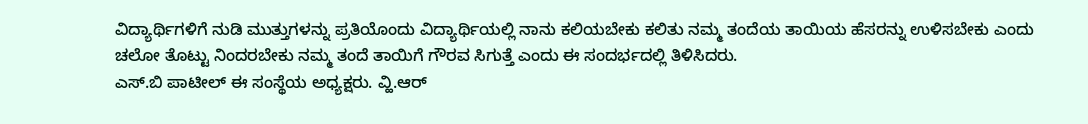ವಿದ್ಯಾರ್ಥಿಗಳಿಗೆ ನುಡಿ ಮುತ್ತುಗಳನ್ನು ಪ್ರತಿಯೊಂದು ವಿದ್ಯಾರ್ಥಿಯಲ್ಲಿ ನಾನು ಕಲಿಯಬೇಕು ಕಲಿತು ನಮ್ಮ ತಂದೆಯ ತಾಯಿಯ ಹೆಸರನ್ನು ಉಳಿಸಬೇಕು ಎಂದು ಚಲೋ ತೊಟ್ಟು ನಿಂದರಬೇಕು ನಮ್ಮ ತಂದೆ ತಾಯಿಗೆ ಗೌರವ ಸಿಗುತ್ತೆ ಎಂದು ಈ ಸಂದರ್ಭದಲ್ಲಿ ತಿಳಿಸಿದರು.
ಎಸ್.ಬಿ ಪಾಟೀಲ್ ಈ ಸಂಸ್ಥೆಯ ಅಧ್ಯಕ್ಷರು. ವ್ಹಿ.ಆರ್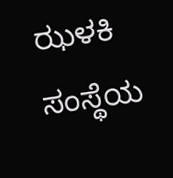ಝಳಕಿ ಸಂಸ್ಥೆಯ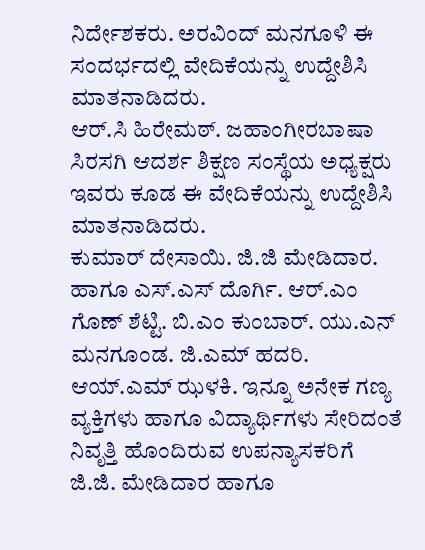ನಿರ್ದೇಶಕರು. ಅರವಿಂದ್ ಮನಗೂಳಿ ಈ ಸಂದರ್ಭದಲ್ಲಿ ವೇದಿಕೆಯನ್ನು ಉದ್ದೇಶಿಸಿ ಮಾತನಾಡಿದರು.
ಆರ್.ಸಿ ಹಿರೇಮಠ್. ಜಹಾಂಗೀರಬಾಷಾ ಸಿರಸಗಿ ಆದರ್ಶ ಶಿಕ್ಷಣ ಸಂಸ್ಥೆಯ ಅಧ್ಯಕ್ಷರು ಇವರು ಕೂಡ ಈ ವೇದಿಕೆಯನ್ನು ಉದ್ದೇಶಿಸಿ ಮಾತನಾಡಿದರು.
ಕುಮಾರ್ ದೇಸಾಯಿ. ಜಿ.ಜಿ ಮೇಡಿದಾರ. ಹಾಗೂ ಎಸ್.ಎಸ್ ದೊರ್ಗಿ. ಆರ್.ಎಂ ಗೊಣ್ ಶೆಟ್ಟಿ. ಬಿ.ಎಂ ಕುಂಬಾರ್. ಯು.ಎನ್ ಮನಗೂಂಡ. ಜಿ.ಎಮ್ ಹದರಿ. ಆಯ್.ಎಮ್ ಝಳಕಿ. ಇನ್ನೂ ಅನೇಕ ಗಣ್ಯ ವ್ಯಕ್ತಿಗಳು ಹಾಗೂ ವಿದ್ಯಾರ್ಥಿಗಳು ಸೇರಿದಂತೆ ನಿವೃತ್ತಿ ಹೊಂದಿರುವ ಉಪನ್ಯಾಸಕರಿಗೆ ಜಿ.ಜಿ. ಮೇಡಿದಾರ ಹಾಗೂ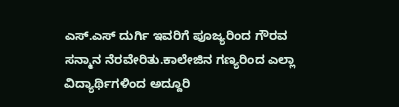ಎಸ್.ಎಸ್ ದುರ್ಗಿ ಇವರಿಗೆ ಪೂಜ್ಯರಿಂದ ಗೌರವ ಸನ್ಮಾನ ನೆರವೇರಿತು.ಕಾಲೇಜಿನ ಗಣ್ಯರಿಂದ ಎಲ್ಲಾ ವಿದ್ಯಾರ್ಥಿಗಳಿಂದ ಅದ್ದೂರಿ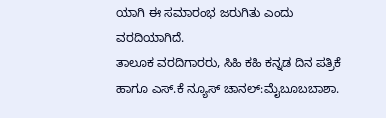ಯಾಗಿ ಈ ಸಮಾರಂಭ ಜರುಗಿತು ಎಂದು ವರದಿಯಾಗಿದೆ.
ತಾಲೂಕ ವರದಿಗಾರರು, ಸಿಹಿ ಕಹಿ ಕನ್ನಡ ದಿನ ಪತ್ರಿಕೆ ಹಾಗೂ ಎಸ್.ಕೆ ನ್ಯೂಸ್ ಚಾನಲ್:ಮೈಬೂಬಬಾಶಾ.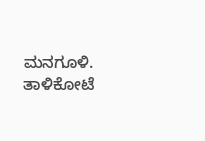ಮನಗೂಳಿ. ತಾಳಿಕೋಟೆ